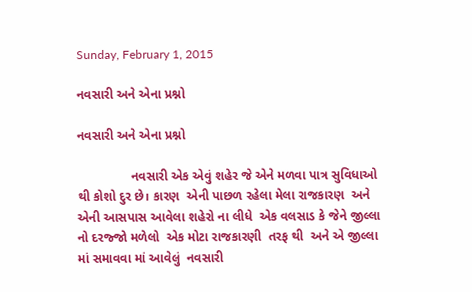Sunday, February 1, 2015

નવસારી અને એના પ્રશ્નો

નવસારી અને એના પ્રશ્નો

               નવસારી એક એવું શહેર જે એને મળવા પાત્ર સુવિધાઓ થી કોશો દુર છે। કારણ  એની પાછળ રહેલા મેલા રાજકારણ  અને એની આસપાસ આવેલા શહેરો ના લીધે  એક વલસાડ કે જેને જીલ્લા નો દરજ્જો મળેલો  એક મોટા રાજકારણી  તરફ થી  અને એ જીલ્લા માં સમાવવા માં આવેલું  નવસારી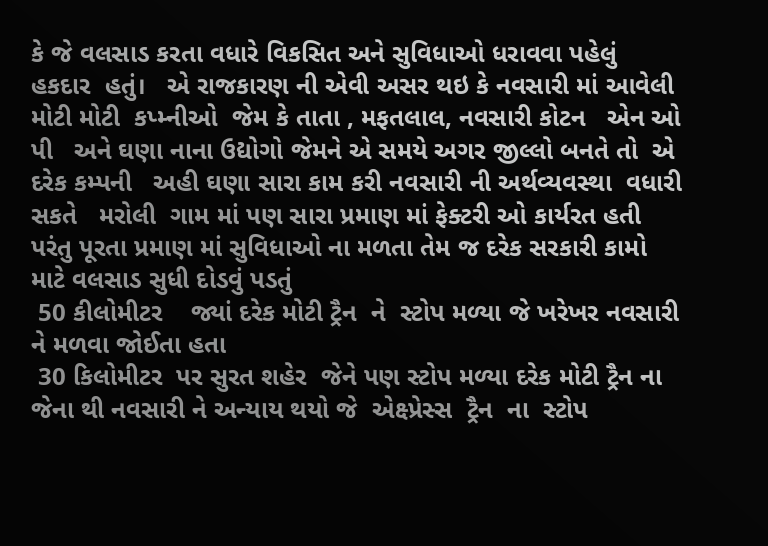કે જે વલસાડ કરતા વધારે વિકસિત અને સુવિધાઓ ધરાવવા પહેલું  હકદાર  હતું।   એ રાજકારણ ની એવી અસર થઇ કે નવસારી માં આવેલી મોટી મોટી  કપ્મ્નીઓ  જેમ કે તાતા , મફતલાલ, નવસારી કોટન   એન ઓ પી   અને ઘણા નાના ઉદ્યોગો જેમને એ સમયે અગર જીલ્લો બનતે તો  એ દરેક કમ્પની   અહી ઘણા સારા કામ કરી નવસારી ની અર્થવ્યવસ્થા  વધારી સકતે   મરોલી  ગામ માં પણ સારા પ્રમાણ માં ફેક્ટરી ઓ કાર્યરત હતી પરંતુ પૂરતા પ્રમાણ માં સુવિધાઓ ના મળતા તેમ જ દરેક સરકારી કામો માટે વલસાડ સુધી દોડવું પડતું
 50 કીલોમીટર    જ્યાં દરેક મોટી ટ્રૈન  ને  સ્ટોપ મળ્યા જે ખરેખર નવસારી ને મળવા જોઈતા હતા
 30 કિલોમીટર  પર સુરત શહેર  જેને પણ સ્ટોપ મળ્યા દરેક મોટી ટ્રૈન ના   જેના થી નવસારી ને અન્યાય થયો જે  એક્ષ્પ્રેસ્સ  ટ્રૈન  ના  સ્ટોપ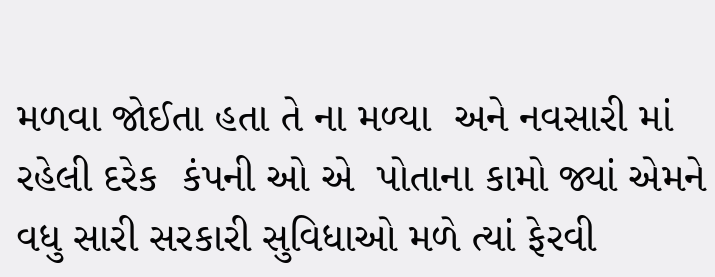મળવા જોઈતા હતા તે ના મળ્યા  અને નવસારી માં  રહેલી દરેક  કંપની ઓ એ  પોતાના કામો જ્યાં એમને વધુ સારી સરકારી સુવિધાઓ મળે ત્યાં ફેરવી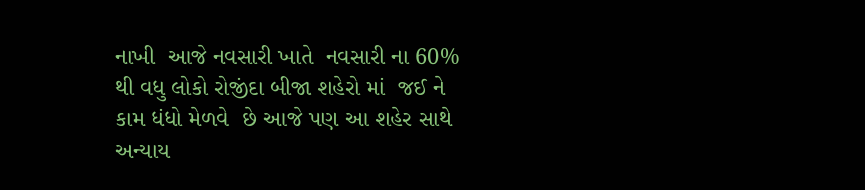નાખી  આજે નવસારી ખાતે  નવસારી ના 60% થી વધુ લોકો રોજીંદા બીજા શહેરો માં  જઈ ને કામ ધંધો મેળવે  છે આજે પણ આ શહેર સાથે અન્યાય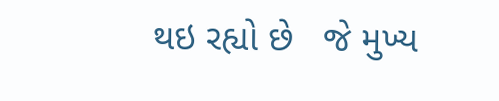થઇ રહ્યો છે   જે મુખ્ય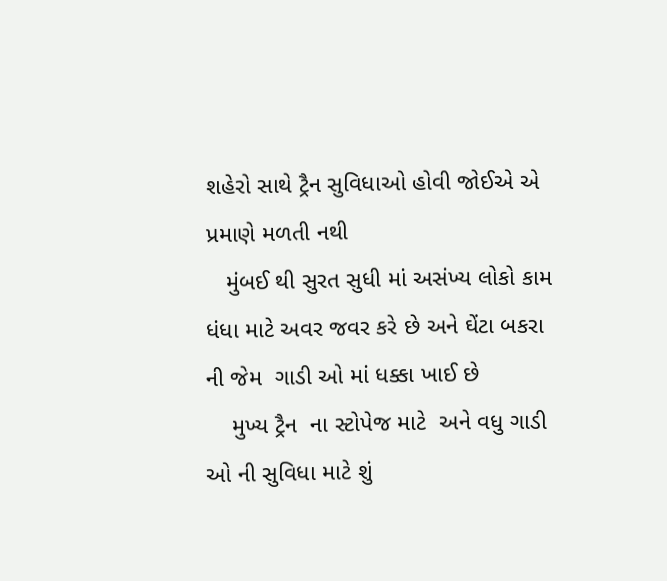શહેરો સાથે ટ્રૈન સુવિધાઓ હોવી જોઈએ એ પ્રમાણે મળતી નથી
   મુંબઈ થી સુરત સુધી માં અસંખ્ય લોકો કામ ધંધા માટે અવર જવર કરે છે અને ઘેંટા બકરા ની જેમ  ગાડી ઓ માં ધક્કા ખાઈ છે
    મુખ્ય ટ્રૈન  ના સ્ટોપેજ માટે  અને વધુ ગાડી ઓ ની સુવિધા માટે શું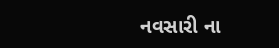નવસારી ના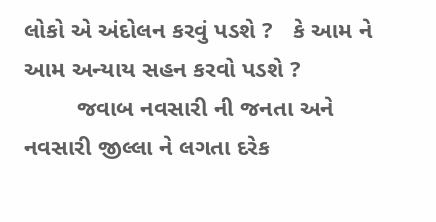લોકો એ અંદોલન કરવું પડશે ?   કે આમ ને આમ અન્યાય સહન કરવો પડશે ?
        જવાબ નવસારી ની જનતા અને નવસારી જીલ્લા ને લગતા દરેક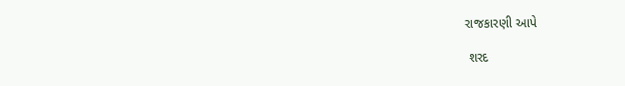રાજકારણી આપે

 શરદ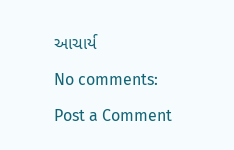આચાર્ય

No comments:

Post a Comment